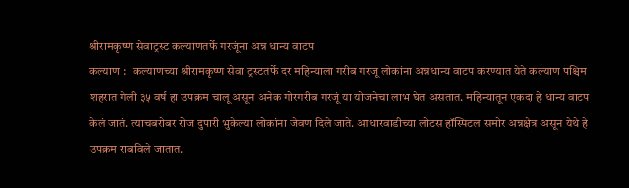श्रीरामकृष्ण सेवाट्रस्ट कल्याणतर्फे गरजूंना अन्न धान्य वाटप
कल्याण :   कल्याणच्या श्रीरामकृष्ण सेवा ट्रस्टतर्फे दर महिन्याला गरीब गरजू लोकांना अन्नधान्य वाटप करण्यात येते कल्याण पश्चिम शहरात गेली ३५ वर्ष हा उपक्रम चालू असून अनेक गोरगरीब गरजूं या योजनेचा लाभ घेत असतात. महिन्यातून एकदा हे धान्य वाटप केलं जातं. त्याचबरोबर रोज दुपारी भुकेल्या लोकांना जेवण दिले जाते. आधारवाडीच्या लोटस हॉस्पिटल समोर अन्नक्षेत्र असून येथे हे उपक्रम राबविले जातात.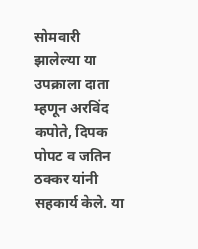सोमवारी झालेल्या या उपक्राला दाता म्हणून अरविंद कपोते, दिपक पोपट व जतिन ठक्कर यांनी सहकार्य केले. या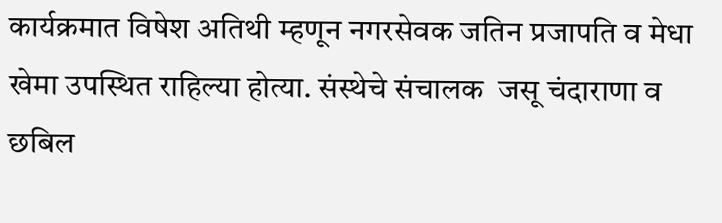कार्यक्रमात विषेश अतिथी म्हणून नगरसेवक जतिन प्रजापति व मेधा खेमा उपस्थित राहिल्या होत्या. संस्थेचे संचालक  जसू चंदाराणा व छबिल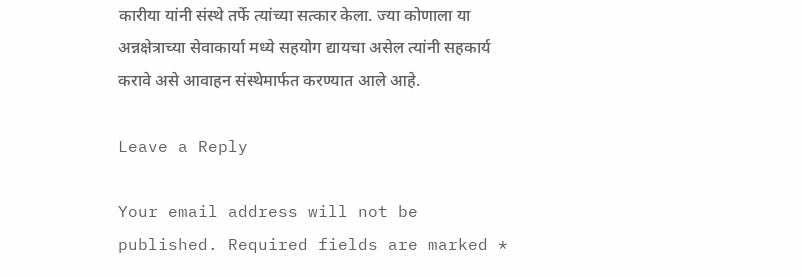कारीया यांनी संस्थे तर्फे त्यांच्या सत्कार केला. ज्या कोणाला या अन्नक्षेत्राच्या सेवाकार्या मध्ये सहयोग द्यायचा असेल त्यांनी सहकार्य करावे असे आवाहन संस्थेमार्फत करण्यात आले आहे.

Leave a Reply

Your email address will not be published. Required fields are marked *